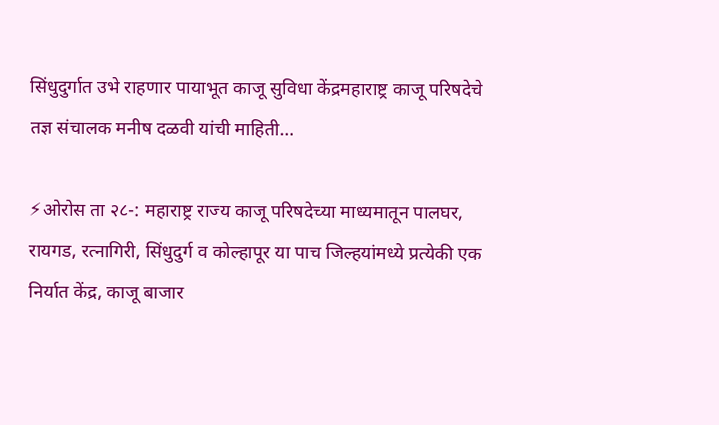सिंधुदुर्गात उभे राहणार पायाभूत काजू सुविधा केंद्रमहाराष्ट्र काजू परिषदेचे तज्ञ संचालक मनीष दळवी यांची माहिती…

⚡ओरोस ता २८-: महाराष्ट्र राज्य काजू परिषदेच्या माध्यमातून पालघर, रायगड, रत्नागिरी, सिंधुदुर्ग व कोल्हापूर या पाच जिल्हयांमध्ये प्रत्येकी एक निर्यात केंद्र, काजू बाजार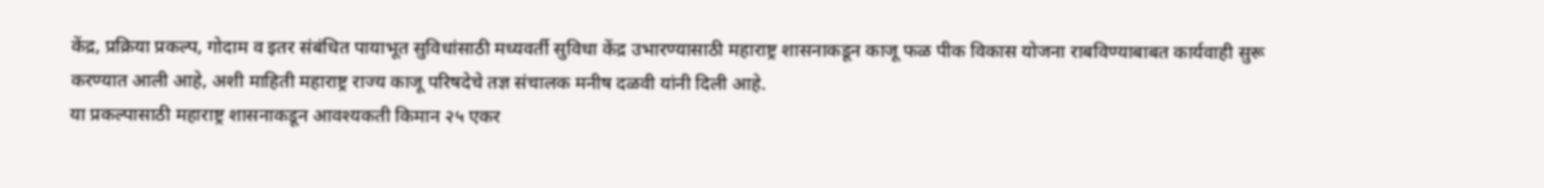केंद्र, प्रक्रिया प्रकल्प, गोदाम व इतर संबंधित पायाभूत सुविधांसाठी मध्यवर्ती सुविधा केंद्र उभारण्यासाठी महाराष्ट्र शासनाकडून काजू फळ पीक विकास योजना राबविण्याबाबत कार्यवाही सुरू करण्यात आली आहे, अशी माहिती महाराष्ट्र राज्य काजू परिषदेचे तज्ञ संचालक मनीष दळवी यांनी दिली आहे.
या प्रकल्पासाठी महाराष्ट्र शासनाकडून आवश्यकती किमान २५ एकर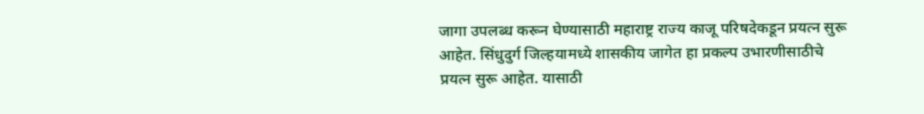जागा उपलब्ध करून घेण्यासाठी महाराष्ट्र राज्य काजू परिषदेकडून प्रयत्न सुरू आहेत. सिंधुदुर्ग जिल्हयामध्ये शासकीय जागेत हा प्रकल्प उभारणीसाठीचे प्रयत्न सुरू आहेत. यासाठी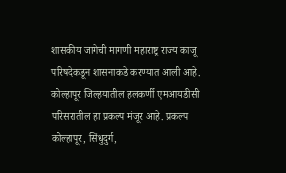शासकीय जागेची मागणी महाराष्ट्र राज्य काजू परिषदेकडून शासनाकडे करण्यात आली आहे. कोल्हापूर जिल्हयातील हलकर्णी एमआयडीसी परिसरातील हा प्रकल्प मंजूर आहे. प्रकल्प कोल्हापूर, सिंधुदुर्ग,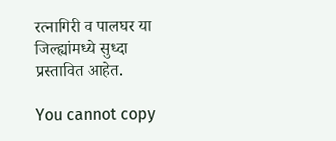रत्नागिरी व पालघर या जिल्ह्यांमध्ये सुध्दा प्रस्तावित आहेत.

You cannot copy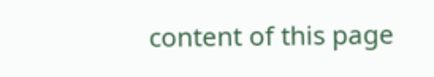content of this page